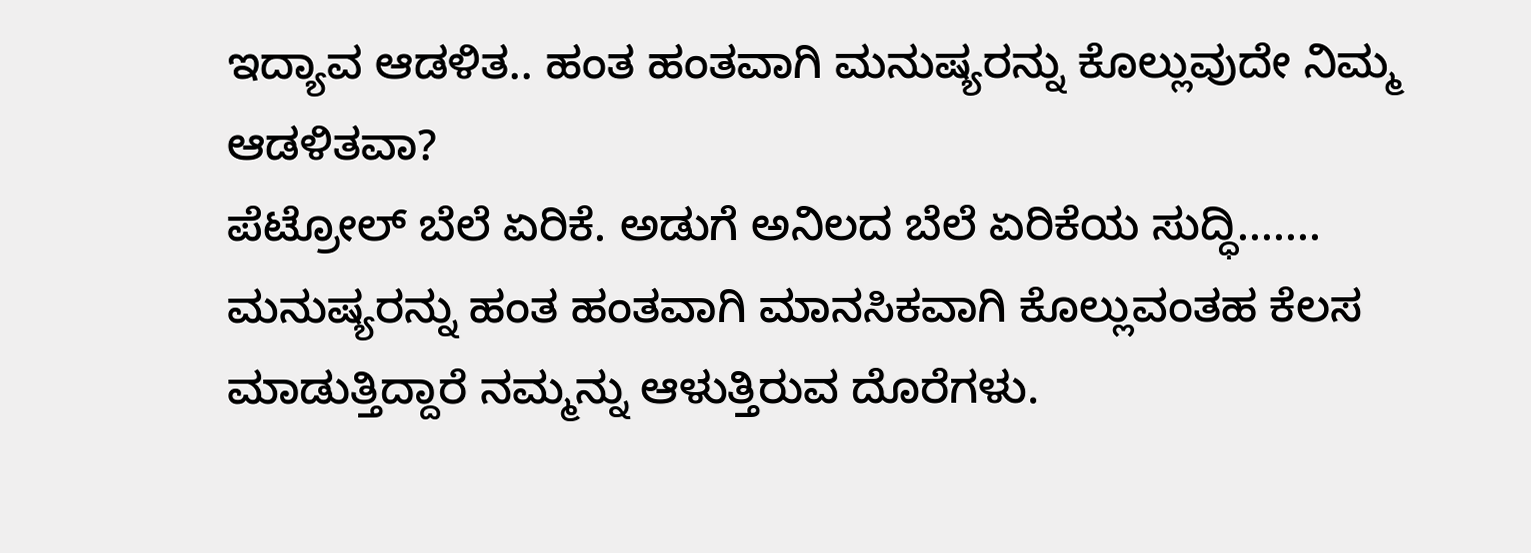ಇದ್ಯಾವ ಆಡಳಿತ.. ಹಂತ ಹಂತವಾಗಿ ಮನುಷ್ಯರನ್ನು ಕೊಲ್ಲುವುದೇ ನಿಮ್ಮ ಆಡಳಿತವಾ?
ಪೆಟ್ರೋಲ್ ಬೆಲೆ ಏರಿಕೆ. ಅಡುಗೆ ಅನಿಲದ ಬೆಲೆ ಏರಿಕೆಯ ಸುದ್ಧಿ.......
ಮನುಷ್ಯರನ್ನು ಹಂತ ಹಂತವಾಗಿ ಮಾನಸಿಕವಾಗಿ ಕೊಲ್ಲುವಂತಹ ಕೆಲಸ ಮಾಡುತ್ತಿದ್ದಾರೆ ನಮ್ಮನ್ನು ಆಳುತ್ತಿರುವ ದೊರೆಗಳು.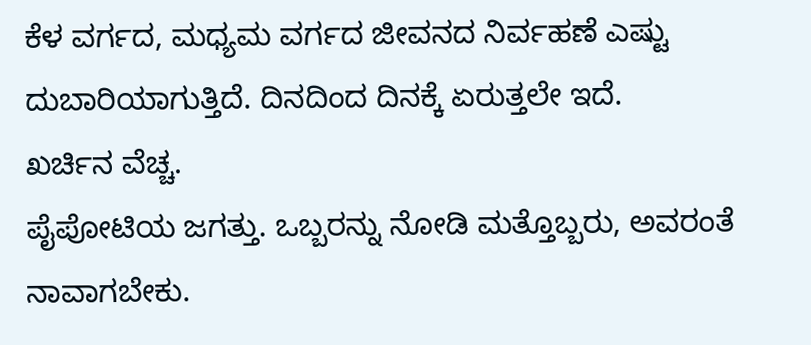ಕೆಳ ವರ್ಗದ, ಮಧ್ಯಮ ವರ್ಗದ ಜೀವನದ ನಿರ್ವಹಣೆ ಎಷ್ಟು ದುಬಾರಿಯಾಗುತ್ತಿದೆ. ದಿನದಿಂದ ದಿನಕ್ಕೆ ಏರುತ್ತಲೇ ಇದೆ.
ಖರ್ಚಿನ ವೆಚ್ಚ.
ಪೈಪೋಟಿಯ ಜಗತ್ತು. ಒಬ್ಬರನ್ನು ನೋಡಿ ಮತ್ತೊಬ್ಬರು, ಅವರಂತೆ ನಾವಾಗಬೇಕು.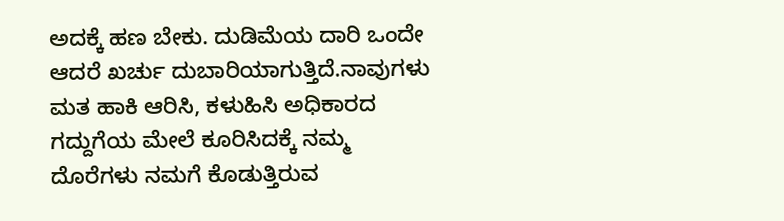ಅದಕ್ಕೆ ಹಣ ಬೇಕು. ದುಡಿಮೆಯ ದಾರಿ ಒಂದೇ ಆದರೆ ಖರ್ಚು ದುಬಾರಿಯಾಗುತ್ತಿದೆ.ನಾವುಗಳು ಮತ ಹಾಕಿ ಆರಿಸಿ, ಕಳುಹಿಸಿ ಅಧಿಕಾರದ ಗದ್ದುಗೆಯ ಮೇಲೆ ಕೂರಿಸಿದಕ್ಕೆ ನಮ್ಮ ದೊರೆಗಳು ನಮಗೆ ಕೊಡುತ್ತಿರುವ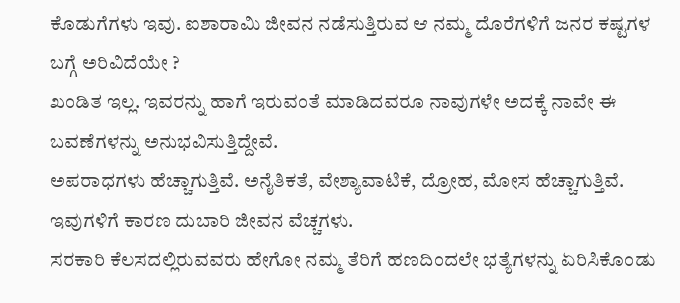ಕೊಡುಗೆಗಳು ಇವು. ಐಶಾರಾಮಿ ಜೀವನ ನಡೆಸುತ್ತಿರುವ ಆ ನಮ್ಮ ದೊರೆಗಳಿಗೆ ಜನರ ಕಷ್ಟಗಳ ಬಗ್ಗೆ ಅರಿವಿದೆಯೇ ?
ಖಂಡಿತ ಇಲ್ಲ. ಇವರನ್ನು ಹಾಗೆ ಇರುವಂತೆ ಮಾಡಿದವರೂ ನಾವುಗಳೇ ಅದಕ್ಕೆ ನಾವೇ ಈ ಬವಣೆಗಳನ್ನು ಅನುಭವಿಸುತ್ತಿದ್ದೇವೆ.
ಅಪರಾಧಗಳು ಹೆಚ್ಚಾಗುತ್ತಿವೆ. ಅನೈತಿಕತೆ, ವೇಶ್ಯಾವಾಟಿಕೆ, ದ್ರೋಹ, ಮೋಸ ಹೆಚ್ಚಾಗುತ್ತಿವೆ. ಇವುಗಳಿಗೆ ಕಾರಣ ದುಬಾರಿ ಜೀವನ ವೆಚ್ಚಗಳು.
ಸರಕಾರಿ ಕೆಲಸದಲ್ಲಿರುವವರು ಹೇಗೋ ನಮ್ಮ ತೆರಿಗೆ ಹಣದಿಂದಲೇ ಭತ್ಯೆಗಳನ್ನು ಏರಿಸಿಕೊಂಡು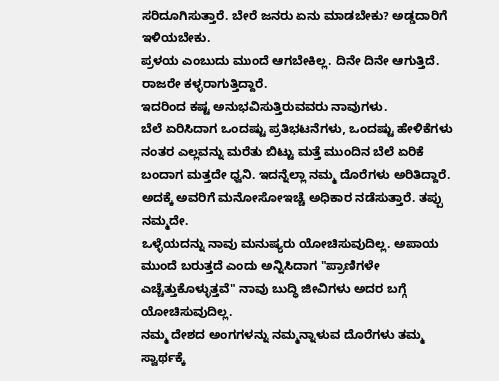ಸರಿದೂಗಿಸುತ್ತಾರೆ. ಬೇರೆ ಜನರು ಏನು ಮಾಡಬೇಕು? ಅಡ್ಡದಾರಿಗೆ ಇಳಿಯಬೇಕು.
ಪ್ರಳಯ ಎಂಬುದು ಮುಂದೆ ಆಗಬೇಕಿಲ್ಲ. ದಿನೇ ದಿನೇ ಆಗುತ್ತಿದೆ. ರಾಜರೇ ಕಳ್ಳರಾಗುತ್ತಿದ್ದಾರೆ.
ಇದರಿಂದ ಕಷ್ಟ ಅನುಭವಿಸುತ್ತಿರುವವರು ನಾವುಗಳು.
ಬೆಲೆ ಏರಿಸಿದಾಗ ಒಂದಷ್ಟು ಪ್ರತಿಭಟನೆಗಳು, ಒಂದಷ್ಟು ಹೇಳಿಕೆಗಳು ನಂತರ ಎಲ್ಲವನ್ನು ಮರೆತು ಬಿಟ್ಟು ಮತ್ತೆ ಮುಂದಿನ ಬೆಲೆ ಏರಿಕೆ ಬಂದಾಗ ಮತ್ತದೇ ಧ್ವನಿ. ಇದನ್ನೆಲ್ಲಾ ನಮ್ಮ ದೊರೆಗಳು ಅರಿತಿದ್ದಾರೆ. ಅದಕ್ಕೆ ಅವರಿಗೆ ಮನೋಸೋಇಚ್ಚೆ ಅಧಿಕಾರ ನಡೆಸುತ್ತಾರೆ. ತಪ್ಪು ನಮ್ಮದೇ.
ಒಳ್ಳೆಯದನ್ನು ನಾವು ಮನುಷ್ಯರು ಯೋಚಿಸುವುದಿಲ್ಲ. ಅಪಾಯ ಮುಂದೆ ಬರುತ್ತದೆ ಎಂದು ಅನ್ನಿಸಿದಾಗ "ಪ್ರಾಣಿಗಳೇ ಎಚ್ಚೆತ್ತುಕೊಳ್ಳುತ್ತವೆ" ನಾವು ಬುದ್ಧಿ ಜೀವಿಗಳು ಅದರ ಬಗ್ಗೆ ಯೋಚಿಸುವುದಿಲ್ಲ.
ನಮ್ಮ ದೇಶದ ಅಂಗಗಳನ್ನು ನಮ್ಮನ್ನಾಳುವ ದೊರೆಗಳು ತಮ್ಮ ಸ್ವಾರ್ಥಕ್ಕೆ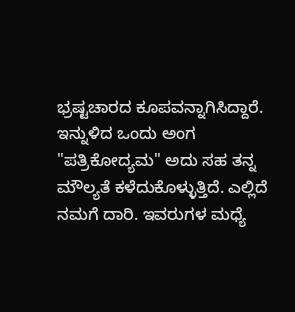ಭ್ರಷ್ಟಚಾರದ ಕೂಪವನ್ನಾಗಿಸಿದ್ದಾರೆ. ಇನ್ನುಳಿದ ಒಂದು ಅಂಗ "ಪತ್ರಿಕೋದ್ಯಮ" ಅದು ಸಹ ತನ್ನ ಮೌಲ್ಯತೆ ಕಳೆದುಕೊಳ್ಳುತ್ತಿದೆ. ಎಲ್ಲಿದೆ ನಮಗೆ ದಾರಿ. ಇವರುಗಳ ಮಧ್ಯೆ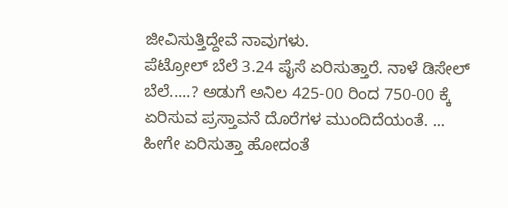ಜೀವಿಸುತ್ತಿದ್ದೇವೆ ನಾವುಗಳು.
ಪೆಟ್ರೋಲ್ ಬೆಲೆ 3.24 ಪೈಸೆ ಏರಿಸುತ್ತಾರೆ. ನಾಳೆ ಡಿಸೇಲ್ ಬೆಲೆ.....? ಅಡುಗೆ ಅನಿಲ 425-00 ರಿಂದ 750-00 ಕ್ಕೆ ಏರಿಸುವ ಪ್ರಸ್ತಾವನೆ ದೊರೆಗಳ ಮುಂದಿದೆಯಂತೆ. ... ಹೀಗೇ ಏರಿಸುತ್ತಾ ಹೋದಂತೆ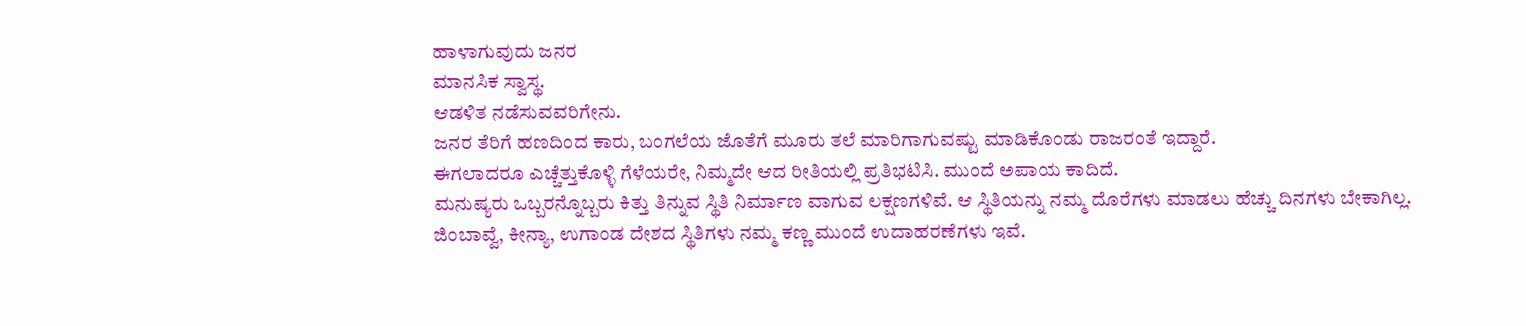ಹಾಳಾಗುವುದು ಜನರ
ಮಾನಸಿಕ ಸ್ವಾಸ್ಥ.
ಆಡಳಿತ ನಡೆಸುವವರಿಗೇನು.
ಜನರ ತೆರಿಗೆ ಹಣದಿಂದ ಕಾರು, ಬಂಗಲೆಯ ಜೊತೆಗೆ ಮೂರು ತಲೆ ಮಾರಿಗಾಗುವಷ್ಟು ಮಾಡಿಕೊಂಡು ರಾಜರಂತೆ ಇದ್ದಾರೆ.
ಈಗಲಾದರೂ ಎಚ್ಚೆತ್ತುಕೊಳ್ಳಿ ಗೆಳೆಯರೇ, ನಿಮ್ಮದೇ ಆದ ರೀತಿಯಲ್ಲಿ ಪ್ರತಿಭಟಿಸಿ. ಮುಂದೆ ಅಪಾಯ ಕಾದಿದೆ.
ಮನುಷ್ಯರು ಒಬ್ಬರನ್ನೊಬ್ಬರು ಕಿತ್ತು ತಿನ್ನುವ ಸ್ಥಿತಿ ನಿರ್ಮಾಣ ವಾಗುವ ಲಕ್ಷಣಗಳಿವೆ. ಆ ಸ್ಥಿತಿಯನ್ನು ನಮ್ಮ ದೊರೆಗಳು ಮಾಡಲು ಹೆಚ್ಚು ದಿನಗಳು ಬೇಕಾಗಿಲ್ಲ.
ಜಿಂಬಾವ್ವೆ, ಕೀನ್ಯಾ, ಉಗಾಂಡ ದೇಶದ ಸ್ಥಿತಿಗಳು ನಮ್ಮ ಕಣ್ಣ ಮುಂದೆ ಉದಾಹರಣೆಗಳು ಇವೆ.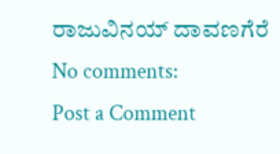ರಾಜುವಿನಯ್ ದಾವಣಗೆರೆ
No comments:
Post a Comment